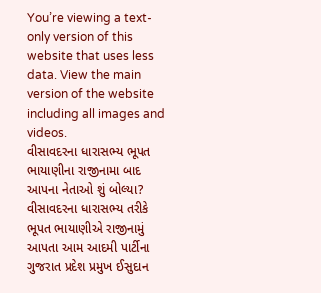You’re viewing a text-only version of this website that uses less data. View the main version of the website including all images and videos.
વીસાવદરના ધારાસભ્ય ભૂપત ભાયાણીના રાજીનામા બાદ આપના નેતાઓ શું બોલ્યા?
વીસાવદરના ધારાસભ્ય તરીકે ભૂપત ભાયાણીએ રાજીનામું આપતા આમ આદમી પાર્ટીના ગુજરાત પ્રદેશ પ્રમુખ ઈસુદાન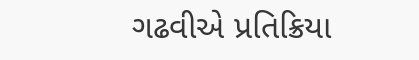ગઢવીએ પ્રતિક્રિયા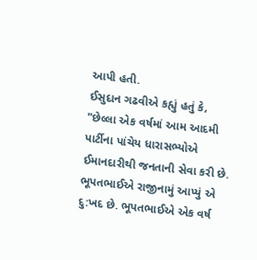આપી હતી.
ઈસુદાન ગઢવીએ કહ્યું હતું કે, "છેલ્લા એક વર્ષમાં આમ આદમી પાર્ટીના પાંચેય ધારાસભ્યોએ ઈમાનદારીથી જનતાની સેવા કરી છે. ભૂપતભાઈએ રાજીનામું આપ્યું એ દુ:ખદ છે. ભૂપતભાઈએ એક વર્ષ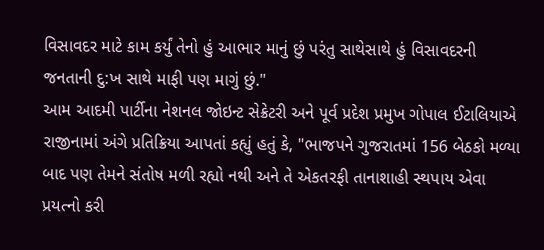વિસાવદર માટે કામ કર્યું તેનો હું આભાર માનું છું પરંતુ સાથેસાથે હું વિસાવદરની જનતાની દુ:ખ સાથે માફી પણ માગું છું."
આમ આદમી પાર્ટીના નેશનલ જોઇન્ટ સેક્રેટરી અને પૂર્વ પ્રદેશ પ્રમુખ ગોપાલ ઈટાલિયાએ રાજીનામાં અંગે પ્રતિક્રિયા આપતાં કહ્યું હતું કે, "ભાજપને ગુજરાતમાં 156 બેઠકો મળ્યા બાદ પણ તેમને સંતોષ મળી રહ્યો નથી અને તે એકતરફી તાનાશાહી સ્થપાય એવા પ્રયત્નો કરી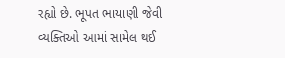રહ્યો છે. ભૂપત ભાયાણી જેવી વ્યક્તિઓ આમાં સામેલ થઈ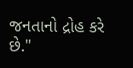જનતાનો દ્રોહ કરે છે."